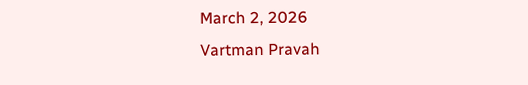March 2, 2026
Vartman Pravah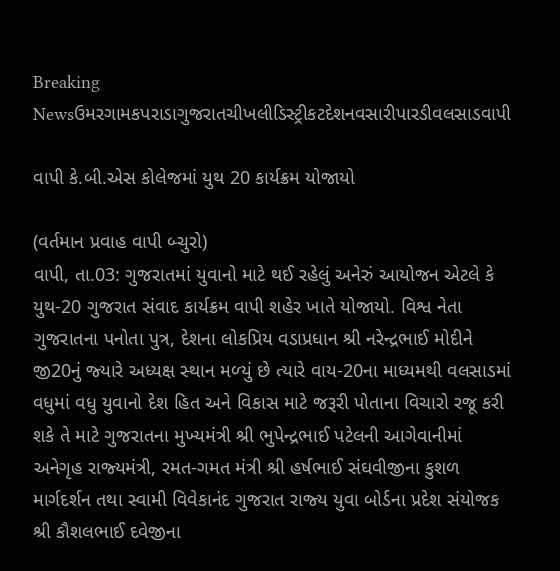Breaking Newsઉમરગામકપરાડાગુજરાતચીખલીડિસ્ટ્રીકટદેશનવસારીપારડીવલસાડવાપી

વાપી કે.બી.એસ કોલેજમાં યુથ 20 કાર્યક્રમ યોજાયો

(વર્તમાન પ્રવાહ વાપી બ્‍ચુરો)
વાપી, તા.03: ગુજરાતમાં યુવાનો માટે થઈ રહેલું અનેરું આયોજન એટલે કે યુથ-20 ગુજરાત સંવાદ કાર્યક્રમ વાપી શહેર ખાતે યોજાયો. વિશ્વ નેતા ગુજરાતના પનોતા પુત્ર, દેશના લોકપ્રિય વડાપ્રધાન શ્રી નરેન્‍દ્રભાઈ મોદીને જી20નું જ્‍યારે અધ્‍યક્ષ સ્‍થાન મળ્‍યું છે ત્‍યારે વાય-20ના માધ્‍યમથી વલસાડમાં વધુમાં વધુ યુવાનો દેશ હિત અને વિકાસ માટે જરૂરી પોતાના વિચારો રજૂ કરી શકે તે માટે ગુજરાતના મુખ્‍યમંત્રી શ્રી ભુપેન્‍દ્રભાઈ પટેલની આગેવાનીમાં અનેગૃહ રાજ્‍યમંત્રી, રમત-ગમત મંત્રી શ્રી હર્ષભાઈ સંઘવીજીના કુશળ માર્ગદર્શન તથા સ્‍વામી વિવેકાનંદ ગુજરાત રાજ્‍ય યુવા બોર્ડના પ્રદેશ સંયોજક શ્રી કૌશલભાઈ દવેજીના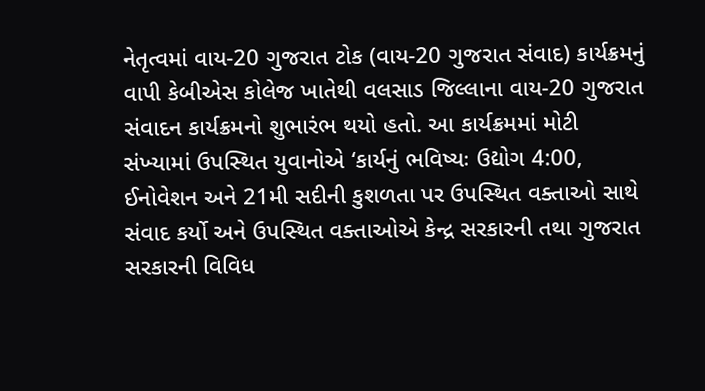નેતૃત્‍વમાં વાય-20 ગુજરાત ટોક (વાય-20 ગુજરાત સંવાદ) કાર્યક્રમનું વાપી કેબીએસ કોલેજ ખાતેથી વલસાડ જિલ્લાના વાય-20 ગુજરાત સંવાદન કાર્યક્રમનો શુભારંભ થયો હતો. આ કાર્યક્રમમાં મોટી સંખ્‍યામાં ઉપસ્‍થિત યુવાનોએ ‘કાર્યનું ભવિષ્‍યઃ ઉદ્યોગ 4:00, ઈનોવેશન અને 21મી સદીની કુશળતા પર ઉપસ્‍થિત વક્‍તાઓ સાથે સંવાદ કર્યો અને ઉપસ્‍થિત વક્‍તાઓએ કેન્‍દ્ર સરકારની તથા ગુજરાત સરકારની વિવિધ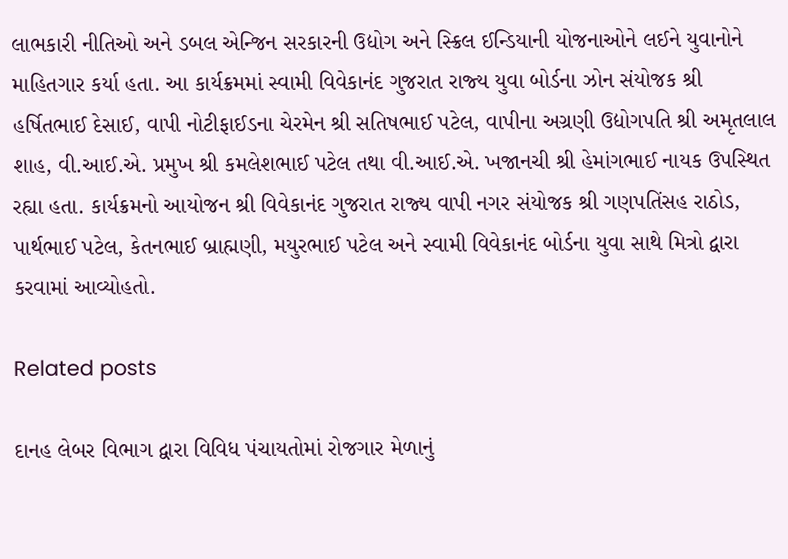લાભકારી નીતિઓ અને ડબલ એન્‍જિન સરકારની ઉદ્યોગ અને સ્‍ક્રિલ ઈન્‍ડિયાની યોજનાઓને લઈને યુવાનોને માહિતગાર કર્યા હતા. આ કાર્યક્રમમાં સ્‍વામી વિવેકાનંદ ગુજરાત રાજ્‍ય યુવા બોર્ડના ઝોન સંયોજક શ્રી હર્ષિતભાઈ દેસાઈ, વાપી નોટીફાઈડના ચેરમેન શ્રી સતિષભાઈ પટેલ, વાપીના અગ્રણી ઉદ્યોગપતિ શ્રી અમૃતલાલ શાહ, વી.આઈ.એ. પ્રમુખ શ્રી કમલેશભાઈ પટેલ તથા વી.આઈ.એ. ખજાનચી શ્રી હેમાંગભાઈ નાયક ઉપસ્‍થિત રહ્યા હતા. કાર્યક્રમનો આયોજન શ્રી વિવેકાનંદ ગુજરાત રાજ્‍ય વાપી નગર સંયોજક શ્રી ગણપતિંસહ રાઠોડ, પાર્થભાઈ પટેલ, કેતનભાઈ બ્રાહ્મણી, મયુરભાઈ પટેલ અને સ્‍વામી વિવેકાનંદ બોર્ડના યુવા સાથે મિત્રો દ્વારા કરવામાં આવ્‍યોહતો.

Related posts

દાનહ લેબર વિભાગ દ્વારા વિવિધ પંચાયતોમાં રોજગાર મેળાનું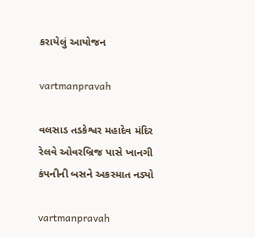કરાયેલું આયોજન

vartmanpravah

વલસાડ તડકેશ્વર મહાદેવ મંદિર રેલવે ઓવરબ્રિજ પાસે ખાનગી કંપનીની બસને અકસ્માત નડ્યો

vartmanpravah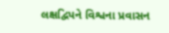લક્ષદ્વિપને વિશ્વના પ્રવાસન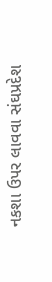નકશા ઉપર લાવવા સંઘપ્રદેશ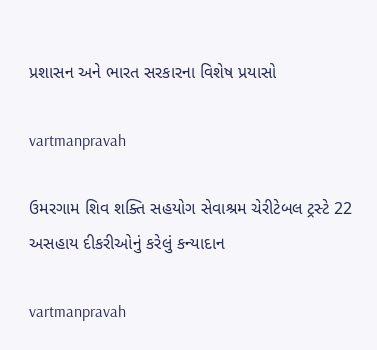પ્રશાસન અને ભારત સરકારના વિશેષ પ્રયાસો

vartmanpravah

ઉમરગામ શિવ શક્‍તિ સહયોગ સેવાશ્રમ ચેરીટેબલ ટ્રસ્‍ટે 22 અસહાય દીકરીઓનું કરેલું કન્‍યાદાન

vartmanpravah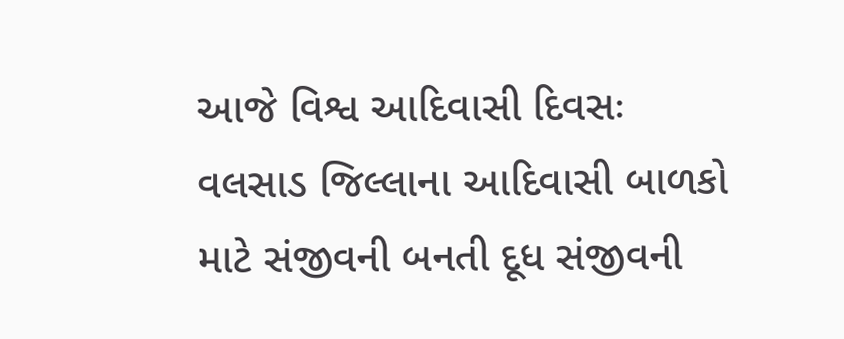આજે વિશ્વ આદિવાસી દિવસઃ વલસાડ જિલ્લાના આદિવાસી બાળકો માટે સંજીવની બનતી દૂધ સંજીવની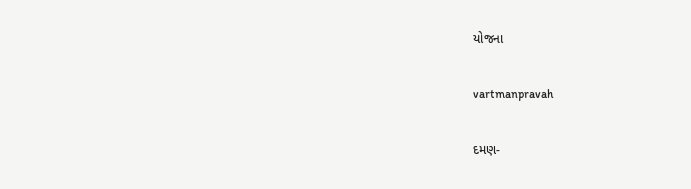યોજના

vartmanpravah

દમણ-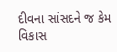દીવના સાંસદને જ કેમ વિકાસ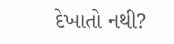દેખાતો નથી?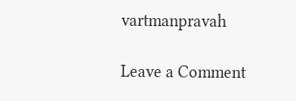vartmanpravah

Leave a Comment